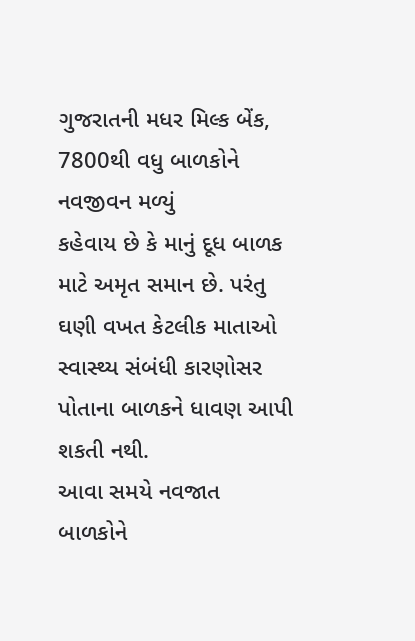ગુજરાતની મધર મિલ્ક બેંક, 7800થી વધુ બાળકોને નવજીવન મળ્યું
કહેવાય છે કે માનું દૂધ બાળક માટે અમૃત સમાન છે. પરંતુ ઘણી વખત કેટલીક માતાઓ સ્વાસ્થ્ય સંબંધી કારણોસર પોતાના બાળકને ધાવણ આપી શકતી નથી.
આવા સમયે નવજાત બાળકોને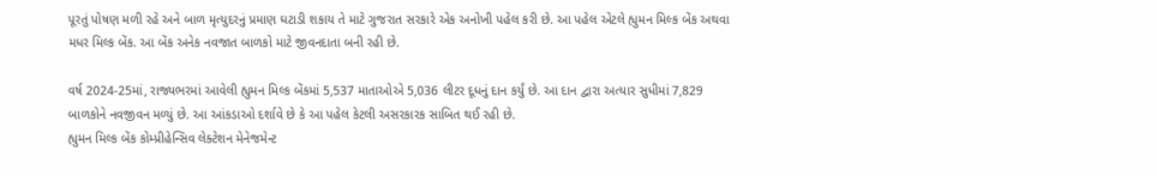પૂરતું પોષણ મળી રહે અને બાળ મૃત્યુદરનું પ્રમાણ ઘટાડી શકાય તે માટે ગુજરાત સરકારે એક અનોખી પહેલ કરી છે. આ પહેલ એટલે હ્યુમન મિલ્ક બેંક અથવા મધર મિલ્ક બેંક. આ બેંક અનેક નવજાત બાળકો માટે જીવનદાતા બની રહી છે.

વર્ષ 2024-25માં, રાજ્યભરમાં આવેલી હ્યુમન મિલ્ક બેંકમાં 5,537 માતાઓએ 5,036 લીટર દૂધનું દાન કર્યું છે. આ દાન દ્વારા અત્યાર સુધીમાં 7,829 બાળકોને નવજીવન મળ્યું છે. આ આંકડાઓ દર્શાવે છે કે આ પહેલ કેટલી અસરકારક સાબિત થઈ રહી છે.
હ્યુમન મિલ્ક બેંક કોમ્પ્રીહેન્સિવ લેક્ટેશન મેનેજમેન્ટ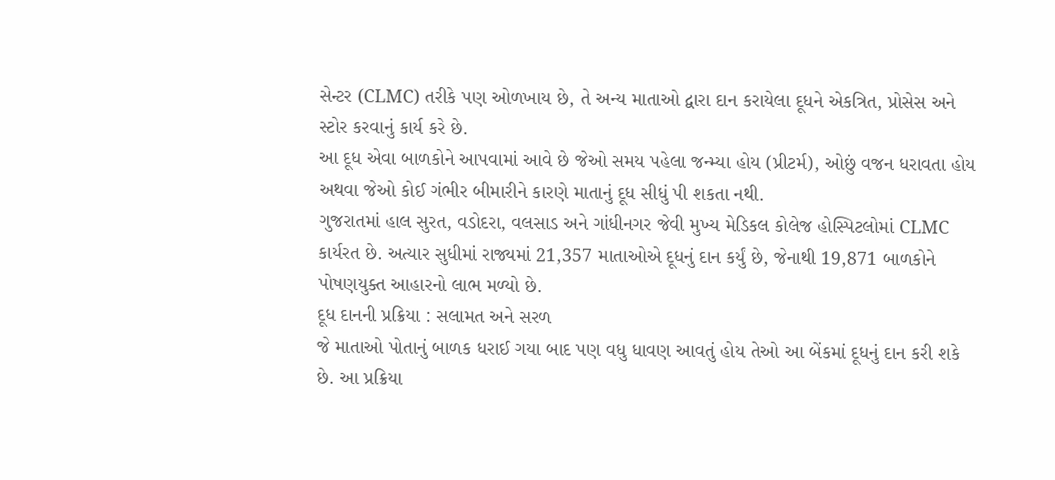સેન્ટર (CLMC) તરીકે પણ ઓળખાય છે, તે અન્ય માતાઓ દ્વારા દાન કરાયેલા દૂધને એકત્રિત, પ્રોસેસ અને સ્ટોર કરવાનું કાર્ય કરે છે.
આ દૂધ એવા બાળકોને આપવામાં આવે છે જેઓ સમય પહેલા જન્મ્યા હોય (પ્રીટર્મ), ઓછું વજન ધરાવતા હોય અથવા જેઓ કોઈ ગંભીર બીમારીને કારણે માતાનું દૂધ સીધું પી શકતા નથી.
ગુજરાતમાં હાલ સુરત, વડોદરા, વલસાડ અને ગાંધીનગર જેવી મુખ્ય મેડિકલ કોલેજ હોસ્પિટલોમાં CLMC કાર્યરત છે. અત્યાર સુધીમાં રાજ્યમાં 21,357 માતાઓએ દૂધનું દાન કર્યું છે, જેનાથી 19,871 બાળકોને પોષણયુક્ત આહારનો લાભ મળ્યો છે.
દૂધ દાનની પ્રક્રિયા : સલામત અને સરળ
જે માતાઓ પોતાનું બાળક ધરાઈ ગયા બાદ પણ વધુ ધાવણ આવતું હોય તેઓ આ બેંકમાં દૂધનું દાન કરી શકે છે. આ પ્રક્રિયા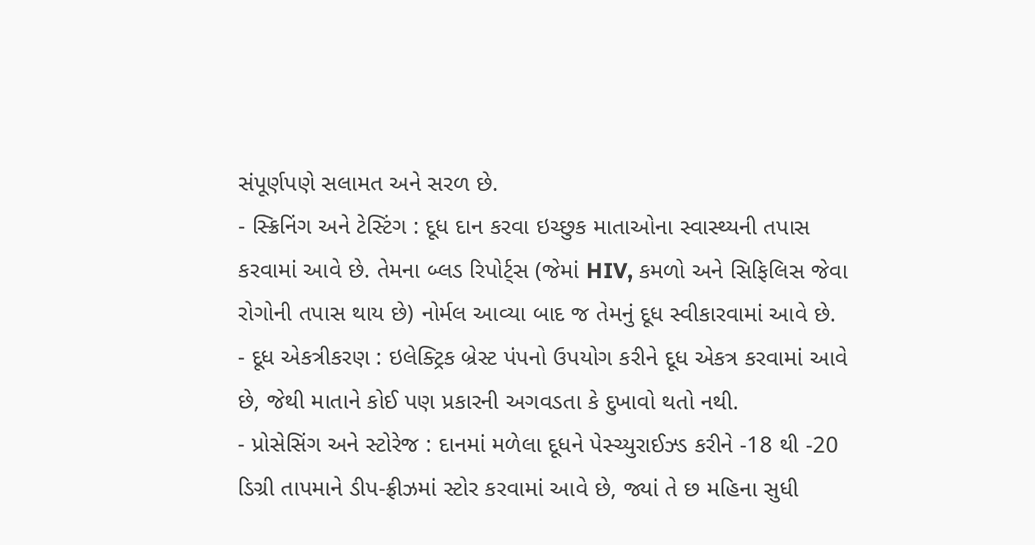સંપૂર્ણપણે સલામત અને સરળ છે.
- સ્ક્રિનિંગ અને ટેસ્ટિંગ : દૂધ દાન કરવા ઇચ્છુક માતાઓના સ્વાસ્થ્યની તપાસ કરવામાં આવે છે. તેમના બ્લડ રિપોર્ટ્સ (જેમાં HIV, કમળો અને સિફિલિસ જેવા રોગોની તપાસ થાય છે) નોર્મલ આવ્યા બાદ જ તેમનું દૂધ સ્વીકારવામાં આવે છે.
- દૂધ એકત્રીકરણ : ઇલેક્ટ્રિક બ્રેસ્ટ પંપનો ઉપયોગ કરીને દૂધ એકત્ર કરવામાં આવે છે, જેથી માતાને કોઈ પણ પ્રકારની અગવડતા કે દુખાવો થતો નથી.
- પ્રોસેસિંગ અને સ્ટોરેજ : દાનમાં મળેલા દૂધને પેસ્ચ્યુરાઈઝ્ડ કરીને -18 થી -20 ડિગ્રી તાપમાને ડીપ-ફ્રીઝમાં સ્ટોર કરવામાં આવે છે, જ્યાં તે છ મહિના સુધી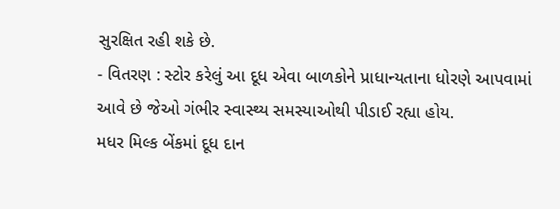સુરક્ષિત રહી શકે છે.
- વિતરણ : સ્ટોર કરેલું આ દૂધ એવા બાળકોને પ્રાધાન્યતાના ધોરણે આપવામાં આવે છે જેઓ ગંભીર સ્વાસ્થ્ય સમસ્યાઓથી પીડાઈ રહ્યા હોય.
મધર મિલ્ક બેંકમાં દૂધ દાન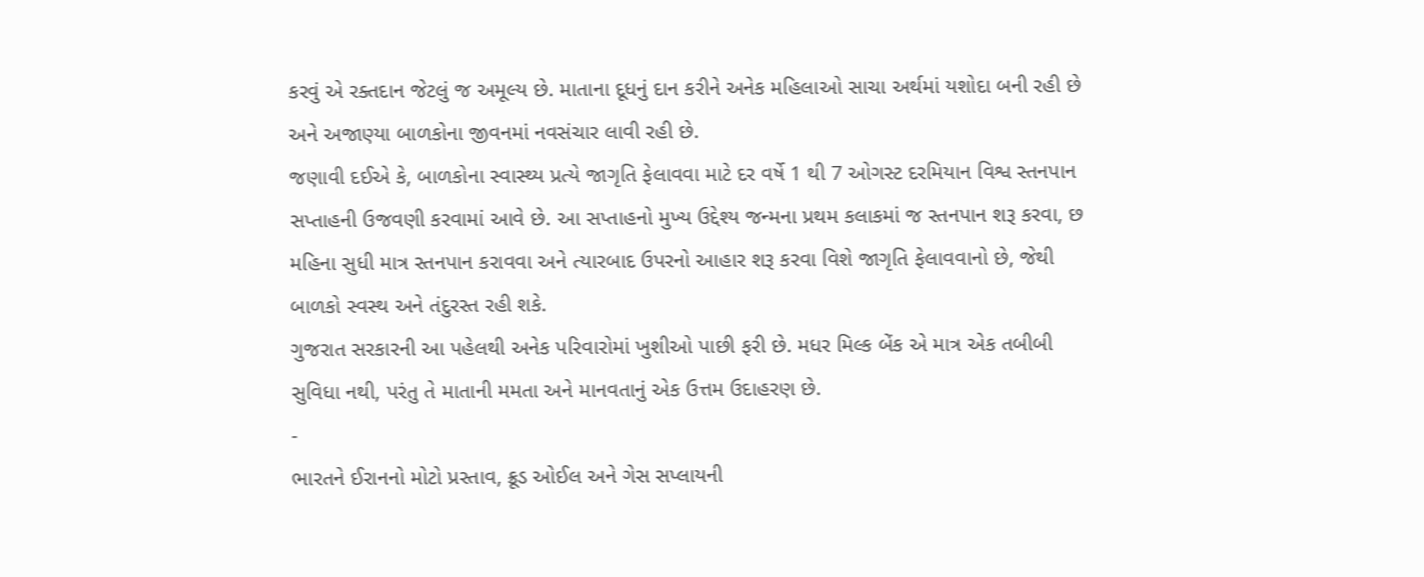કરવું એ રક્તદાન જેટલું જ અમૂલ્ય છે. માતાના દૂધનું દાન કરીને અનેક મહિલાઓ સાચા અર્થમાં યશોદા બની રહી છે અને અજાણ્યા બાળકોના જીવનમાં નવસંચાર લાવી રહી છે.
જણાવી દઈએ કે, બાળકોના સ્વાસ્થ્ય પ્રત્યે જાગૃતિ ફેલાવવા માટે દર વર્ષે 1 થી 7 ઓગસ્ટ દરમિયાન વિશ્વ સ્તનપાન સપ્તાહની ઉજવણી કરવામાં આવે છે. આ સપ્તાહનો મુખ્ય ઉદ્દેશ્ય જન્મના પ્રથમ કલાકમાં જ સ્તનપાન શરૂ કરવા, છ મહિના સુધી માત્ર સ્તનપાન કરાવવા અને ત્યારબાદ ઉપરનો આહાર શરૂ કરવા વિશે જાગૃતિ ફેલાવવાનો છે, જેથી બાળકો સ્વસ્થ અને તંદુરસ્ત રહી શકે.
ગુજરાત સરકારની આ પહેલથી અનેક પરિવારોમાં ખુશીઓ પાછી ફરી છે. મધર મિલ્ક બેંક એ માત્ર એક તબીબી સુવિધા નથી, પરંતુ તે માતાની મમતા અને માનવતાનું એક ઉત્તમ ઉદાહરણ છે.
-
ભારતને ઈરાનનો મોટો પ્રસ્તાવ, ક્રૂડ ઓઈલ અને ગેસ સપ્લાયની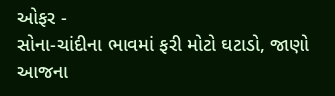ઓફર -
સોના-ચાંદીના ભાવમાં ફરી મોટો ઘટાડો, જાણો આજના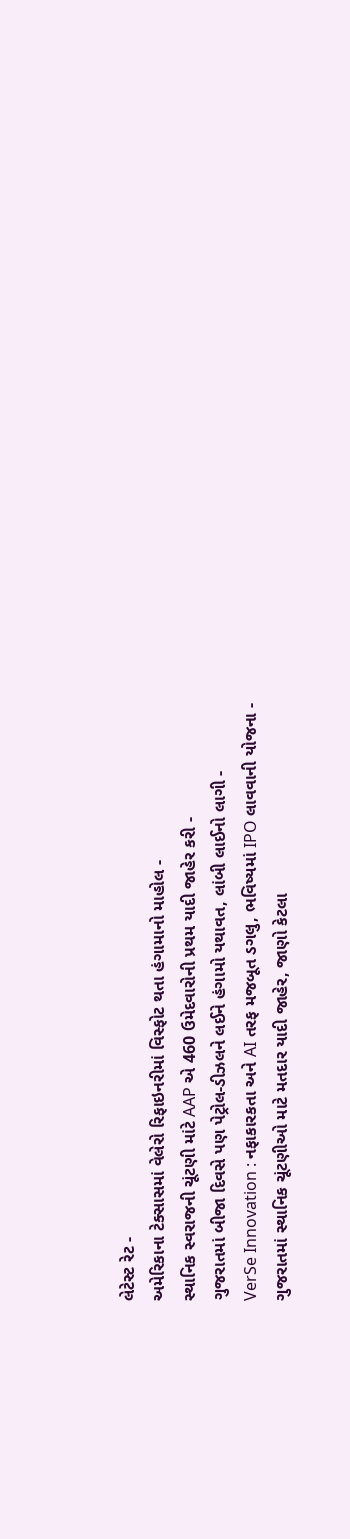લેટેસ્ટ રેટ -
અમેરિકાના ટેક્સાસમાં વેલેરો રિફાઇનરીમાં વિસ્ફોટ થતા હંગામાનો માહોલ -
સ્થાનિક સ્વરાજની ચૂંટણી માંટે AAP એ 460 ઉમેદવારોની પ્રથમ યાદી જાહેર કરી -
ગુજરાતમાં બીજા દિવસે પણ પેટ્રોલ-ડીઝલને લઈને હંગામો યથાવત, લાંબી લાઈનો લાગી -
VerSe Innovation : નફાકારકતા અને AI તરફ મજબૂત ડગલુ, ભવિષ્યમાં IPO લાવવાની યોજના -
ગુજરાતમાં સ્થાનિક ચૂંટણીઓ માટે મતદાર યાદી જાહેર, જાણો કેટલા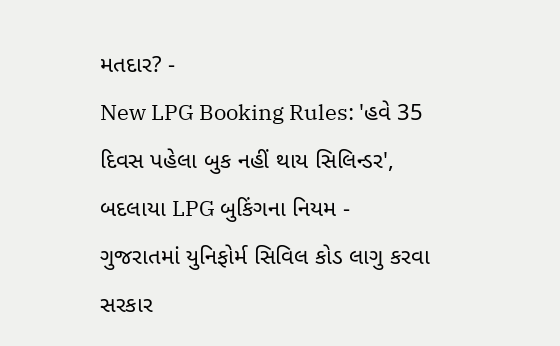મતદાર? -
New LPG Booking Rules: 'હવે 35 દિવસ પહેલા બુક નહીં થાય સિલિન્ડર', બદલાયા LPG બુકિંગના નિયમ -
ગુજરાતમાં યુનિફોર્મ સિવિલ કોડ લાગુ કરવા સરકાર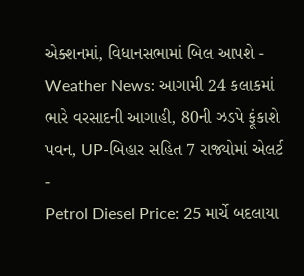એક્શનમાં, વિધાનસભામાં બિલ આપશે -
Weather News: આગામી 24 કલાકમાં ભારે વરસાદની આગાહી, 80ની ઝડપે ફૂંકાશે પવન, UP-બિહાર સહિત 7 રાજ્યોમાં એલર્ટ -
Petrol Diesel Price: 25 માર્ચે બદલાયા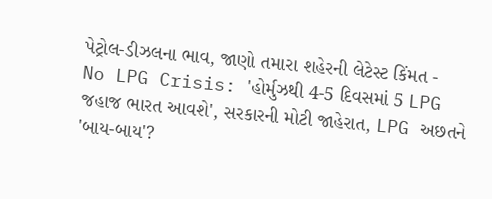પેટ્રોલ-ડીઝલના ભાવ, જાણો તમારા શહેરની લેટેસ્ટ કિંમત -
No LPG Crisis: 'હોર્મુઝથી 4-5 દિવસમાં 5 LPG જહાજ ભારત આવશે', સરકારની મોટી જાહેરાત, LPG અછતને 'બાય-બાય'?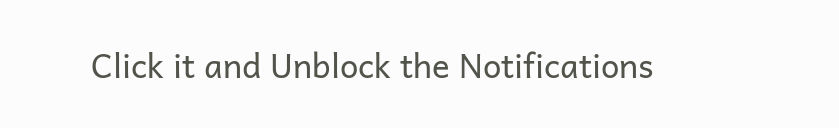Click it and Unblock the Notifications